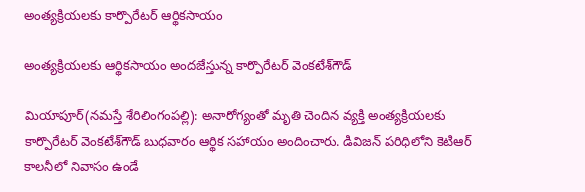అంత్య‌క్రియ‌ల‌కు కార్పొరేట‌ర్ ఆర్థిక‌సాయం

అంత్య‌క్రియ‌ల‌కు ఆర్థిక‌సాయం అంద‌జేస్తున్న కార్పొరేట‌ర్ వెంక‌టేశ్‌గౌడ్

మియాపూర్‌(న‌మ‌స్తే శేరిలింగంప‌ల్లి): అనారోగ్యంతో మృతి చెందిన వ్య‌క్తి అంత్య‌క్రియ‌ల‌కు కార్పొరేట‌ర్ వెంక‌టేశ్‌గౌడ్ బుధ‌వారం ఆర్థిక స‌హాయం అందించారు. డివిజ‌న్ ప‌రిధిలోని కెటిఆర్ కాల‌నీలో నివాసం ఉండే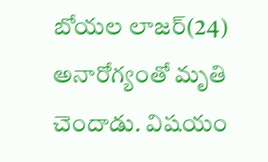బోయల లాజ‌ర్‌(24) అనారోగ్యంతో మృతి చెందాడు. విష‌యం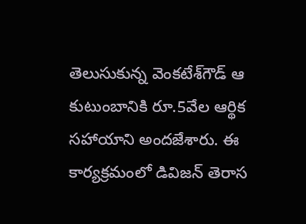తెలుసుకున్న వెంక‌టేశ్‌గౌడ్ ఆ కుటుంబానికి రూ.5వేల ఆర్థిక స‌హాయాని అంద‌జేశారు. ఈ కార్య‌క్ర‌మంలో డివిజ‌న్ తెరాస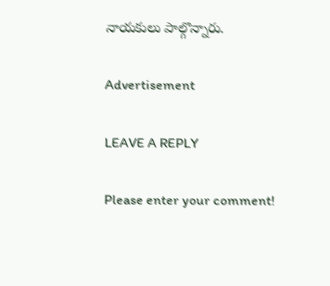నాయ‌కులు పాల్గొన్నారు.

Advertisement

LEAVE A REPLY

Please enter your comment!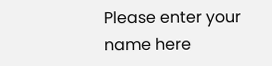Please enter your name here